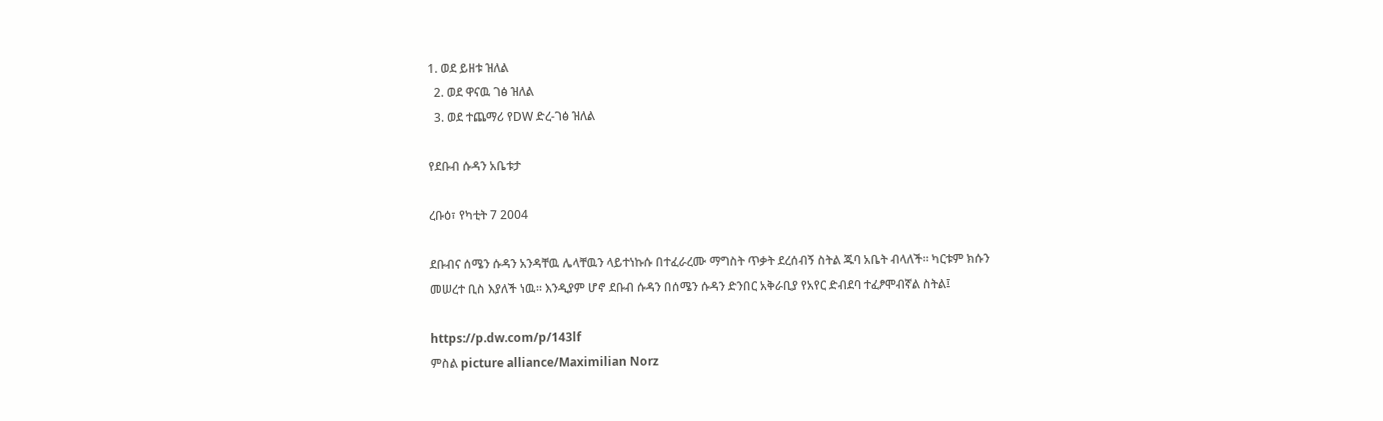1. ወደ ይዘቱ ዝለል
  2. ወደ ዋናዉ ገፅ ዝለል
  3. ወደ ተጨማሪ የDW ድረ-ገፅ ዝለል

የደቡብ ሱዳን አቤቱታ

ረቡዕ፣ የካቲት 7 2004

ደቡብና ሰሜን ሱዳን አንዳቸዉ ሌላቸዉን ላይተነኩሱ በተፈራረሙ ማግስት ጥቃት ደረሰብኝ ስትል ጁባ አቤት ብላለች። ካርቱም ክሱን መሠረተ ቢስ እያለች ነዉ። እንዲያም ሆኖ ደቡብ ሱዳን በሰሜን ሱዳን ድንበር አቅራቢያ የአየር ድብደባ ተፈፆሞብኛል ስትል፤

https://p.dw.com/p/143lf
ምስል picture alliance/Maximilian Norz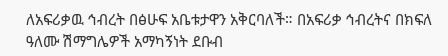ለአፍሪቃዉ ኅብረት በፅሁፍ አቤቱታዋን አቅርባለች። በአፍሪቃ ኅብረትና በክፍለ ዓለሙ ሽማግሌዎች አማካኝነት ደቡብ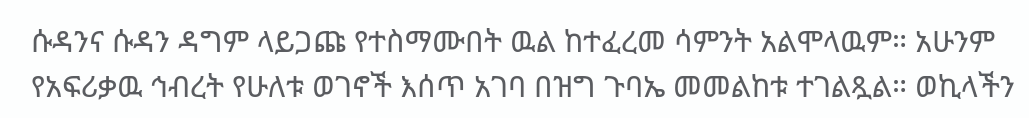ሱዳንና ሱዳን ዳግም ላይጋጩ የተስማሙበት ዉል ከተፈረመ ሳምንት አልሞላዉም። አሁንም የአፍሪቃዉ ኅብረት የሁለቱ ወገኖች እሰጥ አገባ በዝግ ጉባኤ መመልከቱ ተገልጿል። ወኪላችን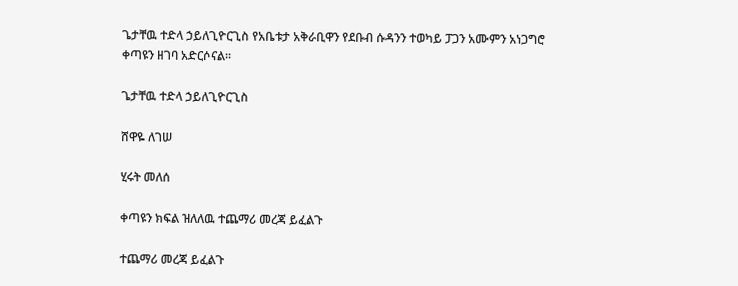ጌታቸዉ ተድላ ኃይለጊዮርጊስ የአቤቱታ አቅራቢዋን የደቡብ ሱዳንን ተወካይ ፓጋን አሙምን አነጋግሮ ቀጣዩን ዘገባ አድርሶናል።

ጌታቸዉ ተድላ ኃይለጊዮርጊስ

ሸዋዬ ለገሠ

ሂሩት መለሰ

ቀጣዩን ክፍል ዝለለዉ ተጨማሪ መረጃ ይፈልጉ

ተጨማሪ መረጃ ይፈልጉ